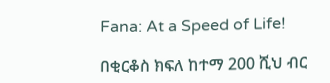Fana: At a Speed of Life!

በቂርቆስ ክፍለ ከተማ 200 ሺህ ብር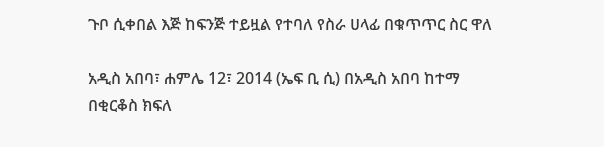ጉቦ ሲቀበል እጅ ከፍንጅ ተይዟል የተባለ የስራ ሀላፊ በቁጥጥር ስር ዋለ

አዲስ አበባ፣ ሐምሌ 12፣ 2014 (ኤፍ ቢ ሲ) በአዲስ አበባ ከተማ በቂርቆስ ክፍለ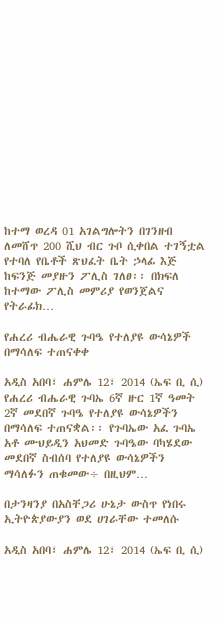ከተማ ወረዳ 01 አገልግሎትን በገንዘብ ለመሸጥ 200 ሺህ ብር ጉቦ ሲቀበል ተገኝቷል የተባለ የቤቶች ጽህፈት ቤት ኃላፊ እጅ ከፍንጅ መያዙን ፖሊስ ገለፀ፡፡ በክፍለ ከተማው ፖሊስ መምሪያ የወንጀልና የትራፊክ…

የሐረሪ ብሔራዊ ጉባዔ የተለያዩ ውሳኔዎች በማሳለፍ ተጠናቀቀ

አዲስ አበባ፣ ሐምሌ 12፣ 2014 (ኤፍ ቢ ሲ) የሐረሪ ብሔራዊ ጉባኤ 6ኛ ዙር 1ኛ ዓመት 2ኛ መደበኛ ጉባዔ የተለያዩ ውሳኔዎችን በማሳለፍ ተጠናቋል፡፡ የጉባኤው አፈ ጉባኤ አቶ ሙህይዲን አህመድ ጉባዔው ባካሄደው መደበኛ ስብሰባ የተለያዩ ውሳኔዎችን ማሳለፉን ጠቁመው÷ በዚህም…

በታንዛንያ በአስቸጋሪ ሁኔታ ውስጥ የነበሩ ኢትዮጵያውያን ወደ ሀገራቸው ተመለሱ

አዲስ አበባ፣ ሐምሌ 12፣ 2014 (ኤፍ ቢ ሲ)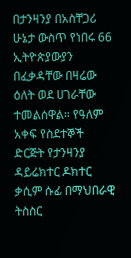በታንዛንያ በአስቸጋሪ ሁኔታ ውስጥ የነበሩ 66 ኢትዮጵያውያን በፈቃዳቸው በዛሬው ዕለት ወደ ሀገራቸው ተመልሰዋል። የዓለም አቀፍ የስደተኞች ድርጅት የታንዛንያ ዳይሬክተር ዶክተር ቃሲም ሱፊ በማህበራዊ ትስስር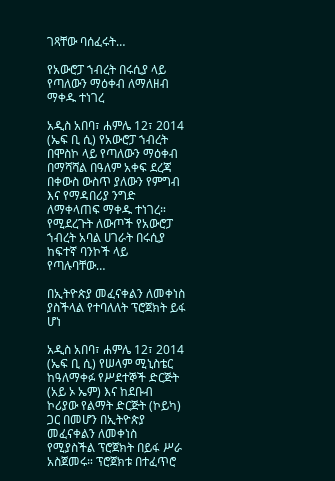ገጻቸው ባሰፈሩት…

የአውሮፓ ኀብረት በሩሲያ ላይ የጣለውን ማዕቀብ ለማለዘብ ማቀዱ ተነገረ

አዲስ አበባ፣ ሐምሌ 12፣ 2014 (ኤፍ ቢ ሲ) የአውሮፓ ኀብረት በሞስኮ ላይ የጣለውን ማዕቀብ በማሻሻል በዓለም አቀፍ ደረጃ በቀውስ ውስጥ ያለውን የምግብ እና የማዳበሪያ ንግድ ለማቀላጠፍ ማቀዱ ተነገረ። የሚደረጉት ለውጦች የአውሮፓ ኀብረት አባል ሀገራት በሩሲያ ከፍተኛ ባንኮች ላይ የጣሉባቸው…

በኢትዮጵያ መፈናቀልን ለመቀነስ ያስችላል የተባለለት ፕሮጀክት ይፋ ሆነ

አዲስ አበባ፣ ሐምሌ 12፣ 2014 (ኤፍ ቢ ሲ) የሠላም ሚኒስቴር ከዓለማቀፉ የሥደተኞች ድርጅት (አይ ኦ ኤም) እና ከደቡብ ኮሪያው የልማት ድርጅት (ኮይካ) ጋር በመሆን በኢትዮጵያ መፈናቀልን ለመቀነስ የሚያስችል ፕሮጀክት በይፋ ሥራ አስጀመሩ። ፕሮጀክቱ በተፈጥሮ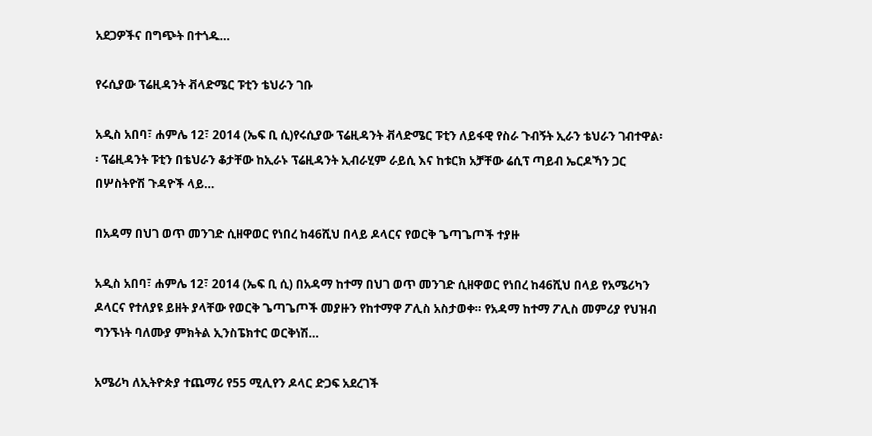አደጋዎችና በግጭት በተጎዱ…

የሩሲያው ፕሬዚዳንት ቭላድሜር ፑቲን ቴህራን ገቡ

አዲስ አበባ፣ ሐምሌ 12፣ 2014 (ኤፍ ቢ ሲ)የሩሲያው ፕሬዚዳንት ቭላድሜር ፑቲን ለይፋዊ የስራ ጉብኝት ኢራን ቴህራን ገብተዋል፡፡ ፕሬዚዳንት ፑቲን በቴህራን ቆታቸው ከኢራኑ ፕሬዚዳንት ኢብራሂም ራይሲ እና ከቱርክ አቻቸው ሬሲፕ ጣይብ ኤርዶኻን ጋር በሦስትዮሽ ጉዳዮች ላይ…

በአዳማ በህገ ወጥ መንገድ ሲዘዋወር የነበረ ከ46ሺህ በላይ ዶላርና የወርቅ ጌጣጌጦች ተያዙ

አዲስ አበባ፣ ሐምሌ 12፣ 2014 (ኤፍ ቢ ሲ) በአዳማ ከተማ በህገ ወጥ መንገድ ሲዘዋወር የነበረ ከ46ሺህ በላይ የአሜሪካን ዶላርና የተለያዩ ይዘት ያላቸው የወርቅ ጌጣጌጦች መያዙን የከተማዋ ፖሊስ አስታወቀ። የአዳማ ከተማ ፖሊስ መምሪያ የህዝብ ግንኙነት ባለሙያ ምክትል ኢንስፔክተር ወርቅነሽ…

አሜሪካ ለኢትዮጵያ ተጨማሪ የ55 ሚሊየን ዶላር ድጋፍ አደረገች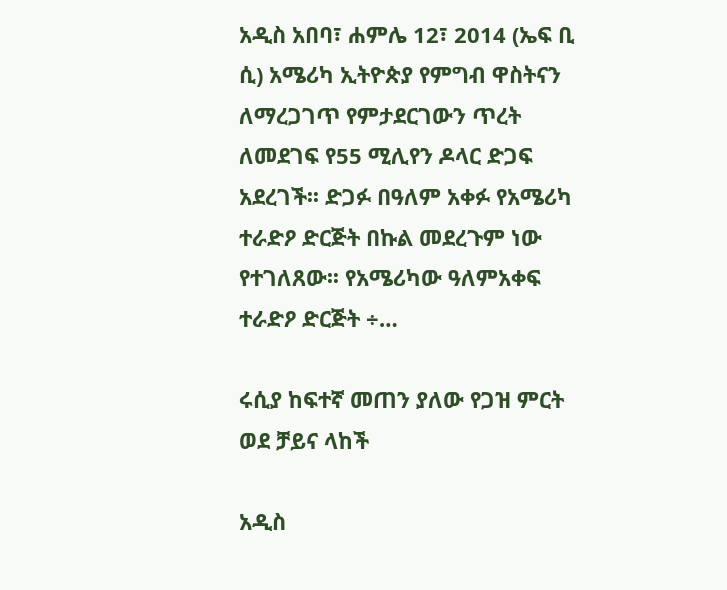አዲስ አበባ፣ ሐምሌ 12፣ 2014 (ኤፍ ቢ ሲ) አሜሪካ ኢትዮጵያ የምግብ ዋስትናን ለማረጋገጥ የምታደርገውን ጥረት ለመደገፍ የ55 ሚሊየን ዶላር ድጋፍ አደረገች፡፡ ድጋፉ በዓለም አቀፉ የአሜሪካ ተራድዖ ድርጅት በኩል መደረጉም ነው የተገለጸው፡፡ የአሜሪካው ዓለምአቀፍ ተራድዖ ድርጅት ÷…

ሩሲያ ከፍተኛ መጠን ያለው የጋዝ ምርት ወደ ቻይና ላከች

አዲስ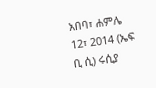አበባ፣ ሐምሌ 12፣ 2014 (ኤፍ ቢ ሲ) ሩሲያ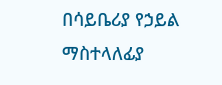በሳይቤሪያ የኃይል ማስተላለፊያ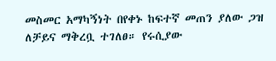መስመር አማካኝነት በየቀኑ ከፍተኛ መጠን ያለው ጋዝ ለቻይና ማቅረቧ ተገለፀ። የሩሲያው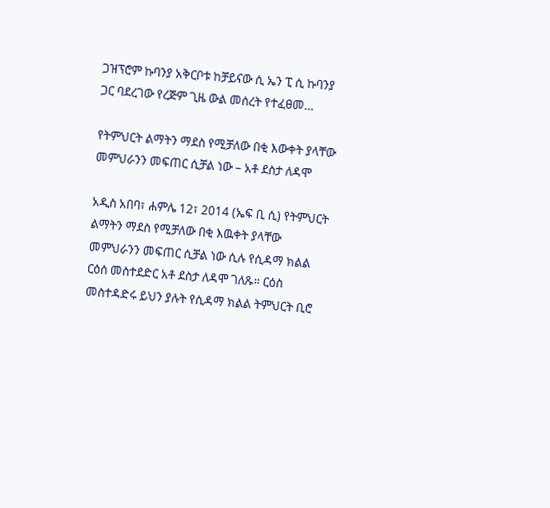ጋዝፕሮም ኩባንያ አቅርቦቱ ከቻይናው ሲ ኤን ፒ ሲ ኩባንያ ጋር ባደረገው የረጅም ጊዜ ውል መሰረት የተፈፀመ…

የትምህርት ልማትን ማደስ የሚቻለው በቂ እውቀት ያላቸው መምህራንን መፍጠር ሲቻል ነው – አቶ ደስታ ለዳሞ

አዲስ አበባ፣ ሐምሌ 12፣ 2014 (ኤፍ ቢ ሲ) የትምህርት ልማትን ማደስ የሚቻለው በቂ እዉቀት ያላቸው መምህራንን መፍጠር ሲቻል ነው ሲሉ የሲዳማ ክልል ርዕሰ መስተደድር አቶ ደስታ ለዳሞ ገለጹ። ርዕስ መስተዳድሩ ይህን ያሉት የሲዳማ ክልል ትምህርት ቢሮ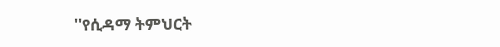''የሲዳማ ትምህርት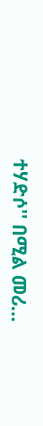ተሃድሶ'' በሚል መሪ…